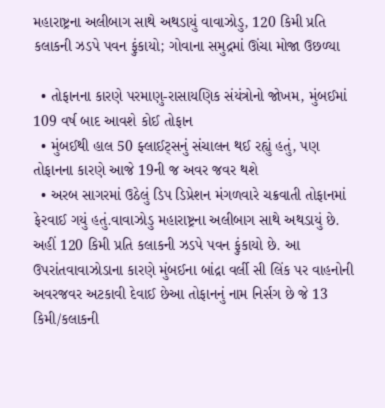મહારાષ્ટ્રના અલીબાગ સાથે અથડાયું વાવાઝોડુ, 120 કિમી પ્રતિ કલાકની ઝડપે પવન ફુંકાયો; ગોવાના સમુદ્રમાં ઊંચા મોજા ઉછળ્યા

  • તોફાનના કારણે પરમાણુ-રાસાયણિક સંયંત્રોનો જોખમ, મુંબઈમાં 109 વર્ષ બાદ આવશે કોઈ તોફાન
  • મુંબઈથી હાલ 50 ફ્લાઈટ્સનું સંચાલન થઈ રહ્યું હતું, પણ તોફાનના કારણે આજે 19ની જ અવર જવર થશે
  • અરબ સાગરમાં ઉઠેલું ડિપ ડિપ્રેશન મંગળવારે ચક્રવાતી તોફાનમાં ફેરવાઈ ગયું હતું.વાવાઝોડુ મહારાષ્ટ્રના અલીબાગ સાથે અથડાયું છે. અહીં 120 કિમી પ્રતિ કલાકની ઝડપે પવન ફુંકાયો છે. આ ઉપરાંતવાવાઝોડાના કારણે મુંબઈના બાંદ્રા વર્લી સી લિંક પર વાહનોની અવરજવર અટકાવી દેવાઈ છેઆ તોફાનનું નામ નિર્સગ છે જે 13 કિમી/કલાકની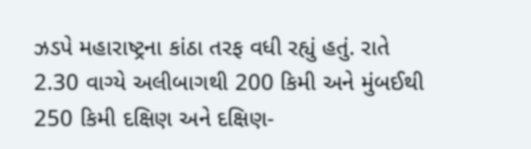ઝડપે મહારાષ્ટ્રના કાંઠા તરફ વધી રહ્યું હતું. રાતે 2.30 વાગ્યે અલીબાગથી 200 કિમી અને મુંબઈથી 250 કિમી દક્ષિણ અને દક્ષિણ-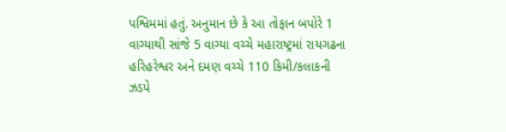પશ્વિમમાં હતું. અનુમાન છે કે આ તોફાન બપોરે 1 વાગ્યાથી સાંજે 5 વાગ્યા વચ્ચે મહારાષ્ટ્રમાં રાયગઢના હરિહરેશ્વર અને દમણ વચ્ચે 110 કિમી/કલાકની ઝડપે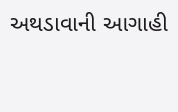અથડાવાની આગાહી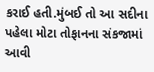કરાઈ હતી.મુંબઈ તો આ સદીના પહેલા મોટા તોફાનના સંકજામાં આવી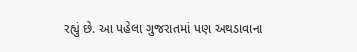રહ્યું છે. આ પહેલા ગુજરાતમાં પણ અથડાવાના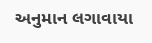અનુમાન લગાવાયા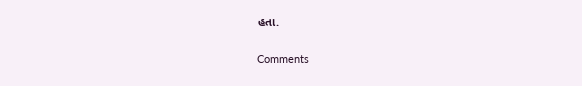હતા.

Comments